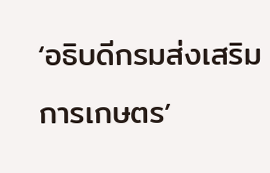‘อธิบดีกรมส่งเสริมการเกษตร’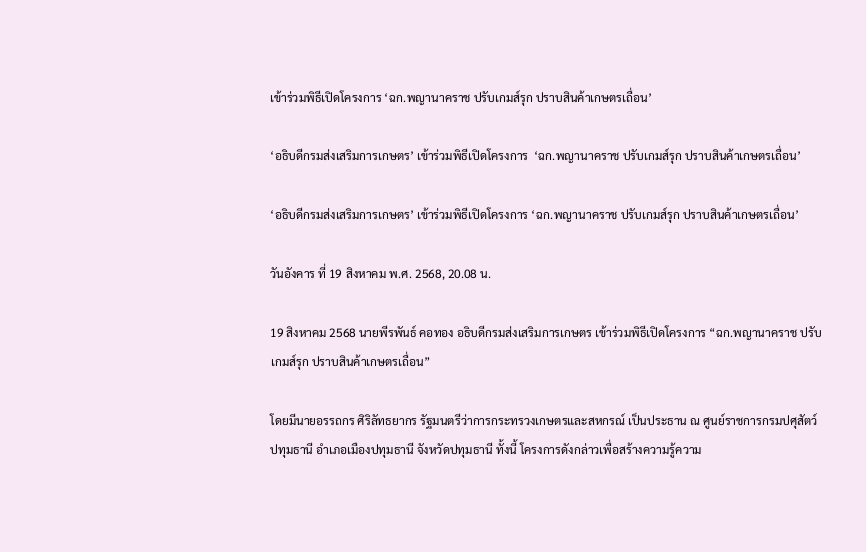เข้าร่วมพิธีเปิดโครงการ ‘ฉก.พญานาคราช ปรับเกมส์รุก ปราบสินค้าเกษตรเถื่อน’

‘อธิบดีกรมส่งเสริมการเกษตร’ เข้าร่วมพิธีเปิดโครงการ  ‘ฉก.พญานาคราช ปรับเกมส์รุก ปราบสินค้าเกษตรเถื่อน’

‘อธิบดีกรมส่งเสริมการเกษตร’ เข้าร่วมพิธีเปิดโครงการ ‘ฉก.พญานาคราช ปรับเกมส์รุก ปราบสินค้าเกษตรเถื่อน’

วันอังคาร ที่ 19 สิงหาคม พ.ศ. 2568, 20.08 น.

19 สิงหาคม 2568 นายพีรพันธ์ คอทอง อธิบดีกรมส่งเสริมการเกษตร เข้าร่วมพิธีเปิดโครงการ “ฉก.พญานาคราช ปรับเกมส์รุก ปราบสินค้าเกษตรเถื่อน”

โดยมีนายอรรถกร ศิริลัทธยากร รัฐมนตรีว่าการกระทรวงเกษตรและสหกรณ์ เป็นประธาน ณ ศูนย์ราชการกรมปศุสัตว์ปทุมธานี อำเภอเมืองปทุมธานี จังหวัดปทุมธานี ทั้งนี้ โครงการดังกล่าวเพื่อสร้างความรู้ความ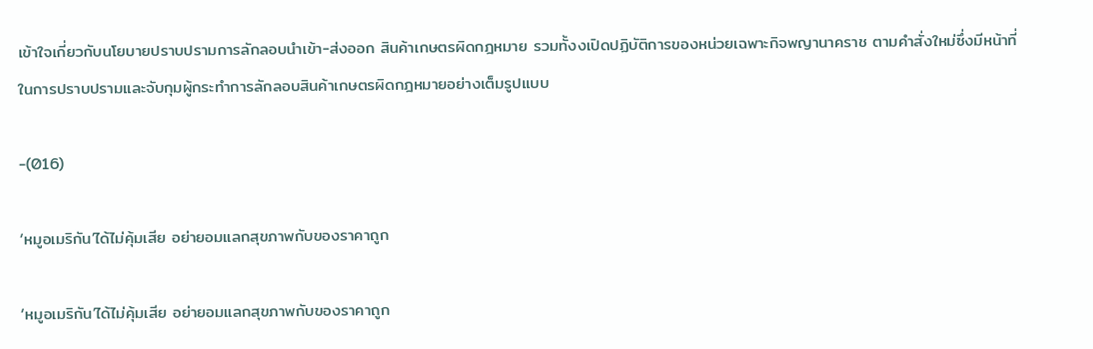เข้าใจเกี่ยวกับนโยบายปราบปรามการลักลอบนำเข้า-ส่งออก สินค้าเกษตรผิดกฎหมาย รวมทั้งงเปิดปฏิบัติการของหน่วยเฉพาะกิจพญานาคราช ตามคำสั่งใหม่ซึ่งมีหน้าที่ในการปราบปรามและจับกุมผู้กระทำการลักลอบสินค้าเกษตรผิดกฎหมายอย่างเต็มรูปแบบ

-(016)

‘หมูอเมริกัน’ได้ไม่คุ้มเสีย อย่ายอมแลกสุขภาพกับของราคาถูก

‘หมูอเมริกัน’ได้ไม่คุ้มเสีย อย่ายอมแลกสุขภาพกับของราคาถูก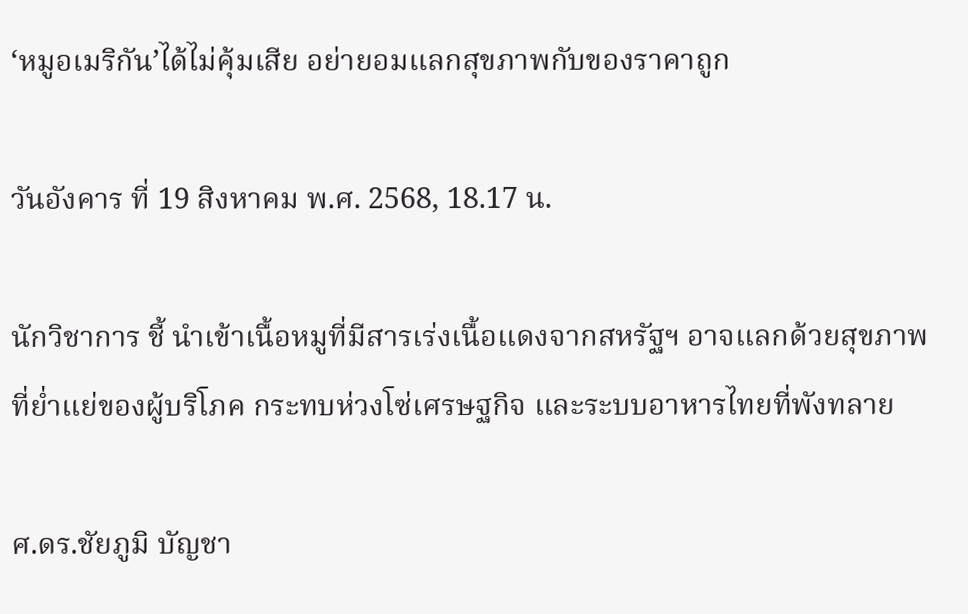‘หมูอเมริกัน’ได้ไม่คุ้มเสีย อย่ายอมแลกสุขภาพกับของราคาถูก

วันอังคาร ที่ 19 สิงหาคม พ.ศ. 2568, 18.17 น.

นักวิชาการ ชี้ นำเข้าเนื้อหมูที่มีสารเร่งเนื้อแดงจากสหรัฐฯ อาจแลกด้วยสุขภาพที่ย่ำแย่ของผู้บริโภค กระทบห่วงโซ่เศรษฐกิจ และระบบอาหารไทยที่พังทลาย

ศ.ดร.ชัยภูมิ บัญชา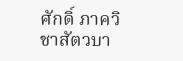ศักดิ์ ภาควิชาสัตวบา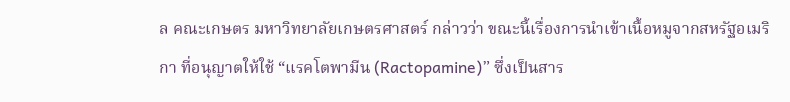ล คณะเกษตร มหาวิทยาลัยเกษตรศาสตร์ กล่าวว่า ขณะนี้เรื่องการนำเข้าเนื้อหมูจากสหรัฐอเมริกา ที่อนุญาตให้ใช้ “แรคโตพามีน (Ractopamine)” ซึ่งเป็นสาร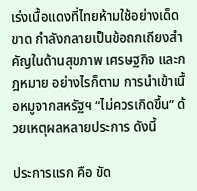เร่งเนื้อแดงที่ไทยห้ามใช้อย่างเด็ดขาด กำลังกลายเป็นข้อถกเถียงสำคัญในด้านสุขภาพ เศรษฐกิจ และกฎหมาย อย่างไรก็ตาม การนำเข้าเนื้อหมูจากสหรัฐฯ “ไม่ควรเกิดขึ้น” ด้วยเหตุผลหลายประการ ดังนี้

ประการแรก คือ ขัด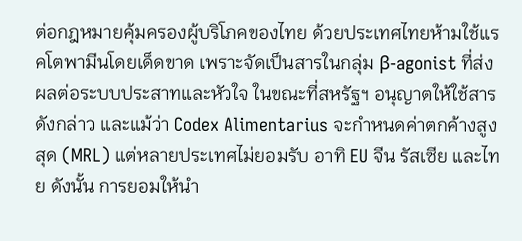ต่อกฎหมายคุ้มครองผู้บริโภคของไทย ด้วยประเทศไทยห้ามใช้แรคโตพามีนโดยเด็ดขาด เพราะจัดเป็นสารในกลุ่ม β-agonist ที่ส่งผลต่อระบบประสาทและหัวใจ ในขณะที่สหรัฐฯ อนุญาตให้ใช้สารดังกล่าว และแม้ว่า Codex Alimentarius จะกำหนดค่าตกค้างสูงสุด (MRL) แต่หลายประเทศไม่ยอมรับ อาทิ EU จีน รัสเซีย และไทย ดังนั้น การยอมให้นำ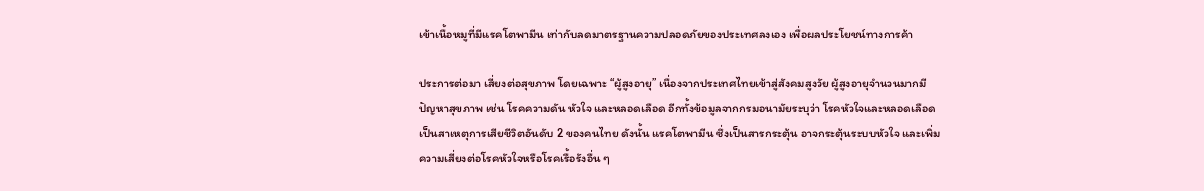เข้าเนื้อหมูที่มีแรคโตพามีน เท่ากับลดมาตรฐานความปลอดภัยของประเทศลงเอง เพื่อผลประโยชน์ทางการค้า

ประการต่อมา เสี่ยงต่อสุขภาพ โดยเฉพาะ “ผู้สูงอายุ” เนื่องจากประเทศไทยเข้าสู่สังคมสูงวัย ผู้สูงอายุจำนวนมากมีปัญหาสุขภาพ เช่น โรคความดัน หัวใจ และหลอดเลือด อีกทั้งข้อมูลจากกรมอนามัยระบุว่า โรคหัวใจและหลอดเลือดเป็นสาเหตุการเสียชีวิตอันดับ 2 ของคนไทย ดังนั้น แรคโตพามีน ซึ่งเป็นสารกระตุ้น อาจกระตุ้นระบบหัวใจ และเพิ่มความเสี่ยงต่อโรคหัวใจหรือโรคเรื้อรังอื่น ๆ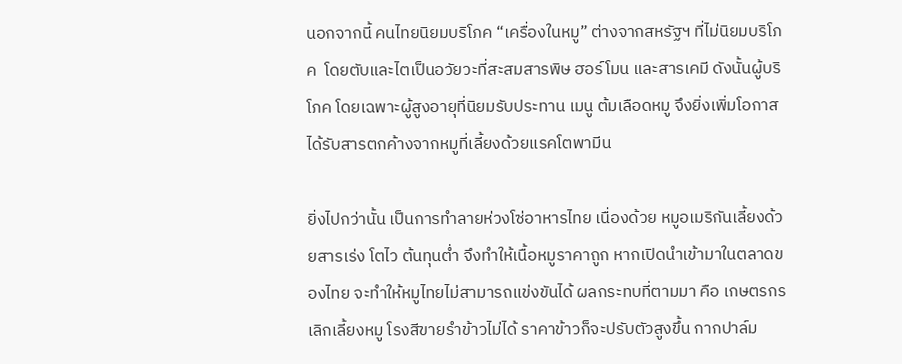นอกจากนี้ คนไทยนิยมบริโภค “เครื่องในหมู” ต่างจากสหรัฐฯ ที่ไม่นิยมบริโภค  โดยตับและไตเป็นอวัยวะที่สะสมสารพิษ ฮอร์โมน และสารเคมี ดังนั้นผู้บริโภค โดยเฉพาะผู้สูงอายุที่นิยมรับประทาน เมนู ต้มเลือดหมู จึงยิ่งเพิ่มโอกาสได้รับสารตกค้างจากหมูที่เลี้ยงด้วยแรคโตพามีน

ยิ่งไปกว่านั้น เป็นการทำลายห่วงโซ่อาหารไทย เนื่องด้วย หมูอเมริกันเลี้ยงด้วยสารเร่ง โตไว ต้นทุนต่ำ จึงทำให้เนื้อหมูราคาถูก หากเปิดนำเข้ามาในตลาดของไทย จะทำให้หมูไทยไม่สามารถแข่งขันได้ ผลกระทบที่ตามมา คือ เกษตรกรเลิกเลี้ยงหมู โรงสีขายรำข้าวไม่ได้ ราคาข้าวก็จะปรับตัวสูงขึ้น กากปาล์ม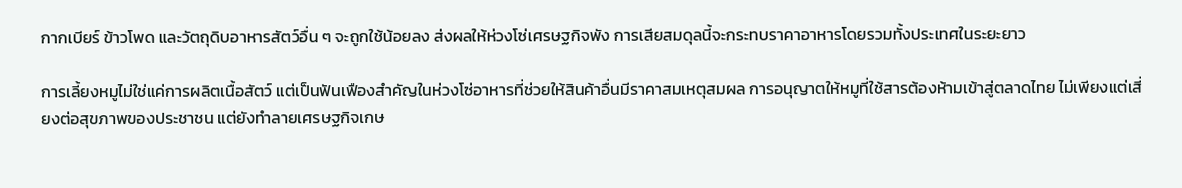กากเบียร์ ข้าวโพด และวัตถุดิบอาหารสัตว์อื่น ๆ จะถูกใช้น้อยลง ส่งผลให้ห่วงโซ่เศรษฐกิจพัง การเสียสมดุลนี้จะกระทบราคาอาหารโดยรวมทั้งประเทศในระยะยาว

การเลี้ยงหมูไม่ใช่แค่การผลิตเนื้อสัตว์ แต่เป็นฟันเฟืองสำคัญในห่วงโซ่อาหารที่ช่วยให้สินค้าอื่นมีราคาสมเหตุสมผล การอนุญาตให้หมูที่ใช้สารต้องห้ามเข้าสู่ตลาดไทย ไม่เพียงแต่เสี่ยงต่อสุขภาพของประชาชน แต่ยังทำลายเศรษฐกิจเกษ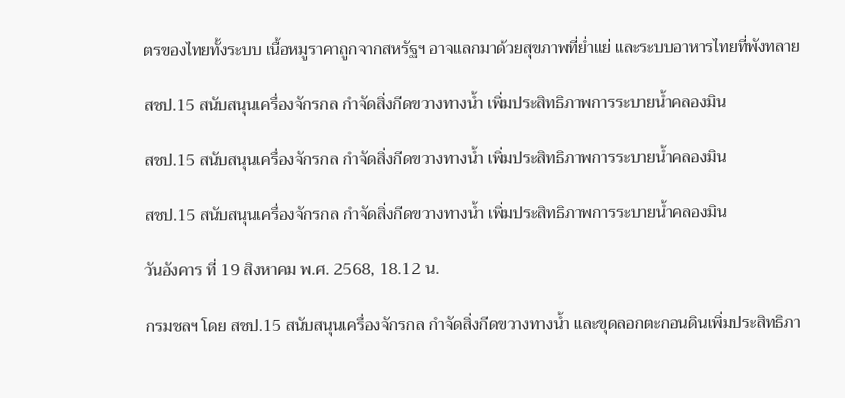ตรของไทยทั้งระบบ เนื้อหมูราคาถูกจากสหรัฐฯ อาจแลกมาด้วยสุขภาพที่ย่ำแย่ และระบบอาหารไทยที่พังทลาย

สชป.15 สนับสนุนเครื่องจักรกล กำจัดสิ่งกีดขวางทางน้ำ เพิ่มประสิทธิภาพการระบายน้ำคลองมิน

สชป.15 สนับสนุนเครื่องจักรกล กำจัดสิ่งกีดขวางทางน้ำ เพิ่มประสิทธิภาพการระบายน้ำคลองมิน

สชป.15 สนับสนุนเครื่องจักรกล กำจัดสิ่งกีดขวางทางน้ำ เพิ่มประสิทธิภาพการระบายน้ำคลองมิน

วันอังคาร ที่ 19 สิงหาคม พ.ศ. 2568, 18.12 น.

กรมชลฯ โดย สชป.15 สนับสนุนเครื่องจักรกล กำจัดสิ่งกีดขวางทางน้ำ และขุดลอกตะกอนดินเพิ่มประสิทธิภา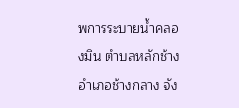พการระบายน้ำคลองมิน ตำบลหลักช้าง อำเภอช้างกลาง จัง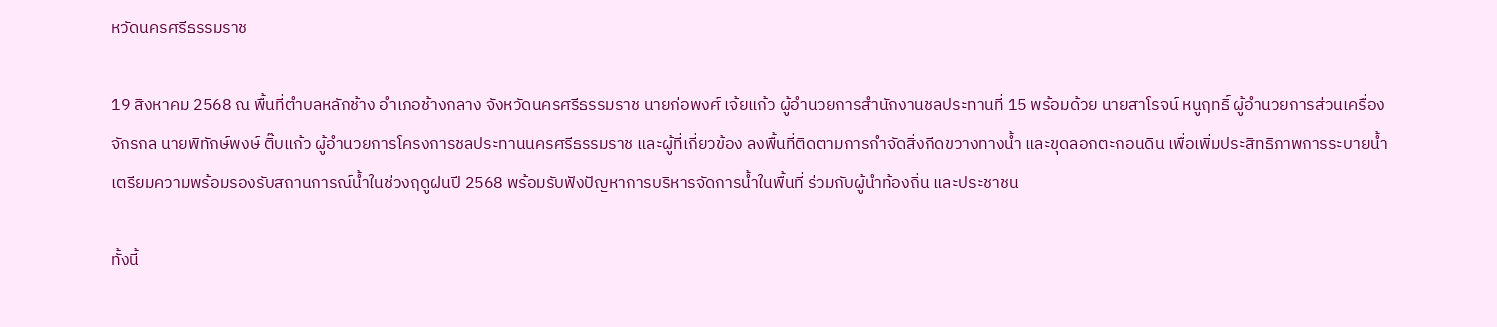หวัดนครศรีธรรมราช

19 สิงหาคม 2568 ณ พื้นที่ตำบลหลักช้าง อำเภอช้างกลาง จังหวัดนครศรีธรรมราช นายก่อพงศ์ เจ้ยแก้ว ผู้อำนวยการสำนักงานชลประทานที่ 15 พร้อมด้วย นายสาโรจน์ หนูฤทธิ์ ผู้อำนวยการส่วนเครื่องจักรกล นายพิทักษ์พงษ์ ติ๊บแก้ว ผู้อำนวยการโครงการชลประทานนครศรีธรรมราช และผู้ที่เกี่ยวข้อง ลงพื้นที่ติดตามการกำจัดสิ่งกีดขวางทางน้ำ และขุดลอกตะกอนดิน เพื่อเพิ่มประสิทธิภาพการระบายน้ำ เตรียมความพร้อมรองรับสถานการณ์น้ำในช่วงฤดูฝนปี 2568 พร้อมรับฟังปัญหาการบริหารจัดการน้ำในพื้นที่ ร่วมกับผู้นำท้องถิ่น และประชาชน

ทั้งนี้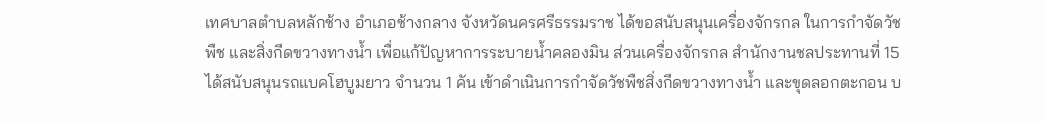เทศบาลตำบลหลักช้าง อำเภอช้างกลาง จังหวัดนครศรีธรรมราช ได้ขอสนับสนุนเครื่องจักรกล ในการกำจัดวัชพืช และสิ่งกีดขวางทางน้ำ เพื่อแก้ปัญหาการระบายน้ำคลองมิน ส่วนเครื่องจักรกล สำนักงานชลประทานที่ 15 ได้สนับสนุนรถแบคโฮบูมยาว จำนวน 1 คัน เข้าดำเนินการกำจัดวัชพืชสิ่งกีดขวางทางน้ำ และขุดลอกตะกอน บ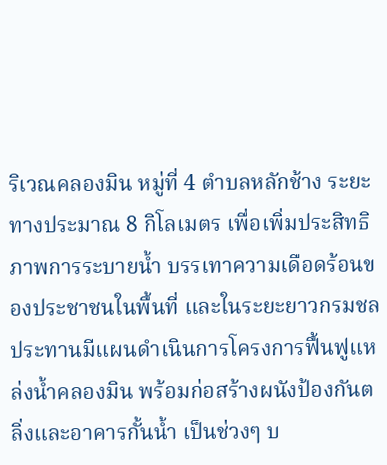ริเวณคลองมิน หมู่ที่ 4 ตำบลหลักช้าง ระยะทางประมาณ 8 กิโลเมตร เพื่อเพิ่มประสิทธิภาพการระบายน้ำ บรรเทาความเดือดร้อนของประชาชนในพื้นที่ และในระยะยาวกรมชลประทานมีแผนดำเนินการโครงการฟื้นฟูแหล่งน้ำคลองมิน พร้อมก่อสร้างผนังป้องกันตลิ่งและอาคารกั้นน้ำ เป็นช่วงๆ บ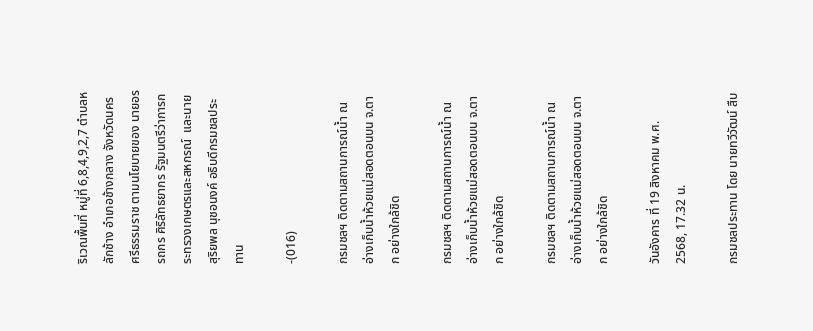ริเวณพื้นที่ หมู่ที่ 6,8,4,9,2,7 ตำบลหลักช้าง อำเภอช้างกลาง จังหวัดนครศรีธรรมราช ตามนโยบายของ นายอรรถกร ศิริลัทธยากร รัฐมนตรีว่าการกระทรวงเกษตรและสหกรณ์  และนายสุริยพล นุชอนงค์ อธิบดีกรมชลประทาน

-(016)

กรมชลฯ ติดตามสถานการณ์น้ำ ณ อ่างเก็บน้ำห้วยแม่สอดตอนบน จ.ตาก อย่างใกล้ชิด

กรมชลฯ ติดตามสถานการณ์น้ำ ณ อ่างเก็บน้ำห้วยแม่สอดตอนบน จ.ตาก อย่างใกล้ชิด

กรมชลฯ ติดตามสถานการณ์น้ำ ณ อ่างเก็บน้ำห้วยแม่สอดตอนบน จ.ตาก อย่างใกล้ชิด

วันอังคาร ที่ 19 สิงหาคม พ.ศ. 2568, 17.32 น.

กรมชลประทาน โดย นายทวีวัฒน์ สืบ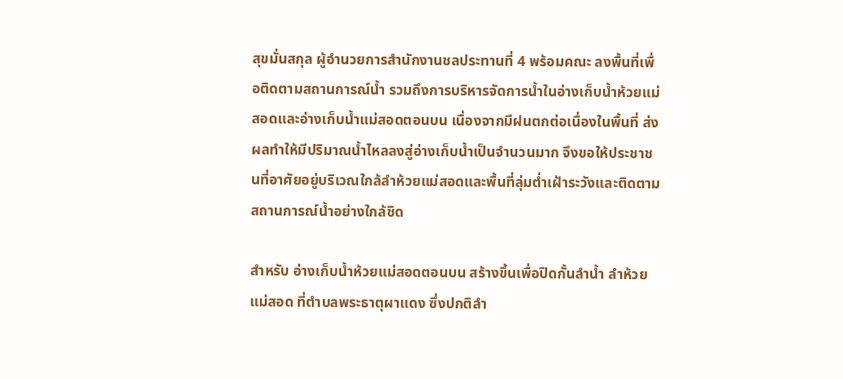สุขมั่นสกุล ผู้อำนวยการสำนักงานชลประทานที่ 4 พร้อมคณะ ลงพื้นที่เพื่อติดตามสถานการณ์น้ำ รวมถึงการบริหารจัดการน้ำในอ่างเก็บน้ำห้วยแม่สอดและอ่างเก็บน้ำแม่สอดตอนบน เนื่องจากมีฝนตกต่อเนื่องในพื้นที่ ส่งผลทำให้มีปริมาณน้ำไหลลงสู่อ่างเก็บน้ำเป็นจำนวนมาก จึงขอให้ประชาชนที่อาศัยอยู่บริเวณใกล้ลำห้วยแม่สอดและพื้นที่ลุ่มต่ำเฝ้าระวังและติดตามสถานการณ์น้ำอย่างใกล้ชิด

สำหรับ อ่างเก็บน้ำห้วยแม่สอดตอนบน สร้างขึ้นเพื่อปิดกั้นลำน้ำ ลำห้วยแม่สอด ที่ตำบลพระธาตุผาแดง ซึ่งปกติลำ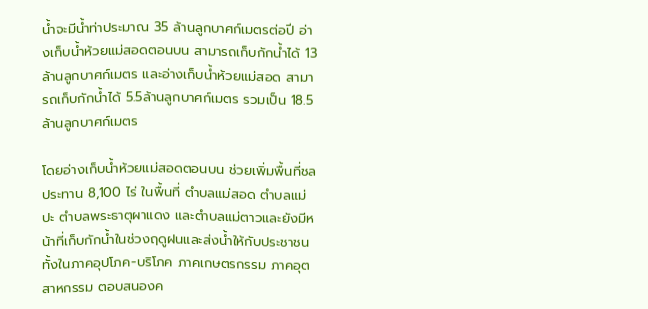น้ำจะมีน้ำท่าประมาณ 35 ล้านลูกบาศก์เมตรต่อปี อ่างเก็บน้ำห้วยแม่สอดตอนบน สามารถเก็บกักน้ำได้ 13 ล้านลูกบาศก์เมตร และอ่างเก็บน้ำห้วยแม่สอด สามารถเก็บกักน้ำได้ 5.5ล้านลูกบาศก์เมตร รวมเป็น 18.5 ล้านลูกบาศก์เมตร

โดยอ่างเก็บน้ำห้วยแม่สอดตอนบน ช่วยเพิ่มพื้นที่ชลประทาน 8,100 ไร่ ในพื้นที่ ตำบลแม่สอด ตำบลแม่ปะ ตำบลพระธาตุผาแดง และตำบลแม่ตาวและยังมีหน้าที่เก็บกักน้ำในช่วงฤดูฝนและส่งน้ำให้กับประชาชนทั้งในภาคอุปโภค-บริโภค ภาคเกษตรกรรม ภาคอุตสาหกรรม ตอบสนองค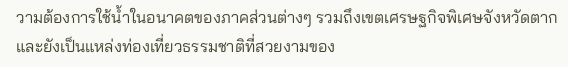วามต้องการใช้น้ำในอนาคตของภาคส่วนต่างๆ รวมถึงเขตเศรษฐกิจพิเศษจังหวัดตาก และยังเป็นแหล่งท่องเที่ยวธรรมชาติที่สวยงามของ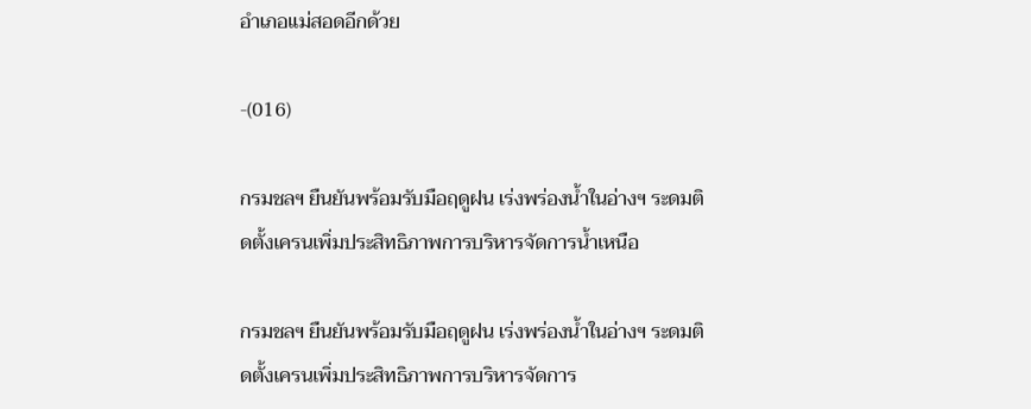อำเภอแม่สอดอีกด้วย

-(016)

กรมชลฯ ยืนยันพร้อมรับมือฤดูฝน เร่งพร่องน้ำในอ่างฯ ระดมติดตั้งเครนเพิ่มประสิทธิภาพการบริหารจัดการน้ำเหนือ

กรมชลฯ ยืนยันพร้อมรับมือฤดูฝน เร่งพร่องน้ำในอ่างฯ ระดมติดตั้งเครนเพิ่มประสิทธิภาพการบริหารจัดการ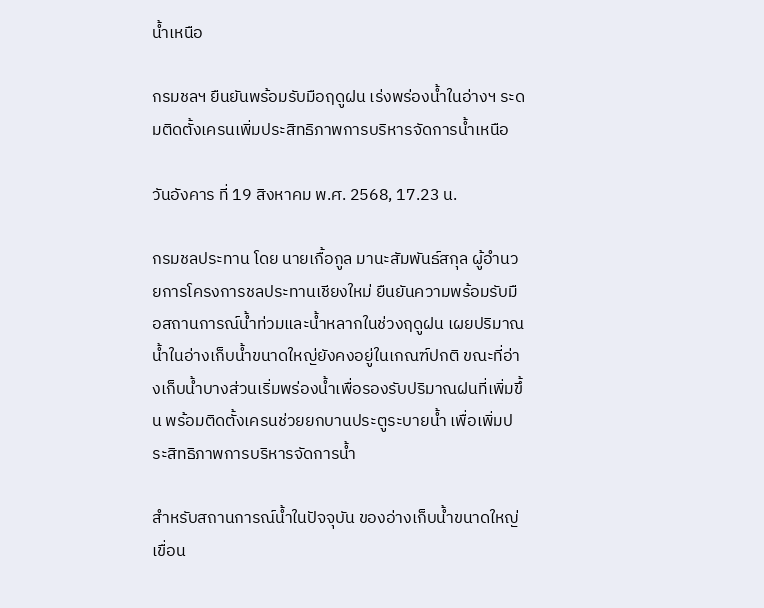น้ำเหนือ

กรมชลฯ ยืนยันพร้อมรับมือฤดูฝน เร่งพร่องน้ำในอ่างฯ ระดมติดตั้งเครนเพิ่มประสิทธิภาพการบริหารจัดการน้ำเหนือ

วันอังคาร ที่ 19 สิงหาคม พ.ศ. 2568, 17.23 น.

กรมชลประทาน โดย นายเกื้อกูล มานะสัมพันธ์สกุล ผู้อำนวยการโครงการชลประทานเชียงใหม่ ยืนยันความพร้อมรับมือสถานการณ์น้ำท่วมและน้ำหลากในช่วงฤดูฝน เผยปริมาณน้ำในอ่างเก็บน้ำขนาดใหญ่ยังคงอยู่ในเกณฑ์ปกติ ขณะที่อ่างเก็บน้ำบางส่วนเริ่มพร่องน้ำเพื่อรองรับปริมาณฝนที่เพิ่มขึ้น พร้อมติดตั้งเครนช่วยยกบานประตูระบายน้ำ เพื่อเพิ่มประสิทธิภาพการบริหารจัดการน้ำ

สำหรับสถานการณ์น้ำในปัจจุบัน ของอ่างเก็บน้ำขนาดใหญ่ เขื่อน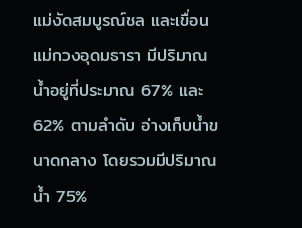แม่งัดสมบูรณ์ชล และเขื่อนแม่กวงอุดมธารา มีปริมาณน้ำอยู่ที่ประมาณ 67% และ 62% ตามลำดับ อ่างเก็บน้ำขนาดกลาง โดยรวมมีปริมาณน้ำ 75%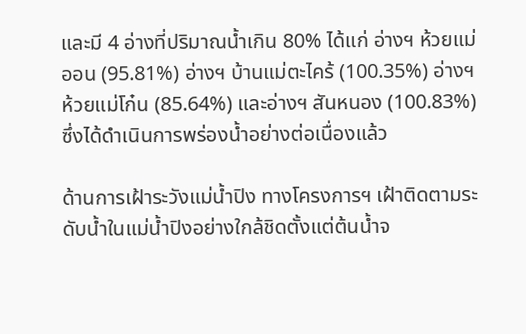และมี 4 อ่างที่ปริมาณน้ำเกิน 80% ได้แก่ อ่างฯ ห้วยแม่ออน (95.81%) อ่างฯ บ้านแม่ตะไคร้ (100.35%) อ่างฯ ห้วยแม่โก๋น (85.64%) และอ่างฯ สันหนอง (100.83%) ซึ่งได้ดำเนินการพร่องน้ำอย่างต่อเนื่องแล้ว

ด้านการเฝ้าระวังแม่น้ำปิง ทางโครงการฯ เฝ้าติดตามระดับน้ำในแม่น้ำปิงอย่างใกล้ชิดตั้งแต่ต้นน้ำจ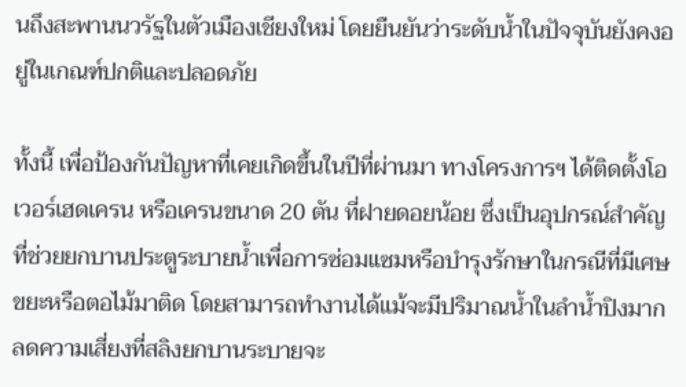นถึงสะพานนวรัฐในตัวเมืองเชียงใหม่ โดยยืนยันว่าระดับน้ำในปัจจุบันยังคงอยู่ในเกณฑ์ปกติและปลอดภัย

ทั้งนี้ เพื่อป้องกันปัญหาที่เคยเกิดขึ้นในปีที่ผ่านมา ทางโครงการฯ ได้ติดตั้งโอเวอร์เฮดเครน หรือเครนขนาด 20 ตัน ที่ฝายดอยน้อย ซึ่งเป็นอุปกรณ์สำคัญที่ช่วยยกบานประตูระบายน้ำเพื่อการซ่อมแซมหรือบำรุงรักษาในกรณีที่มีเศษขยะหรือตอไม้มาติด โดยสามารถทำงานได้แม้จะมีปริมาณน้ำในลำน้ำปิงมาก ลดความเสี่ยงที่สลิงยกบานระบายจะ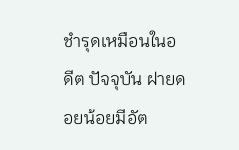ชำรุดเหมือนในอดีต ปัจจุบัน ฝายดอยน้อยมีอัต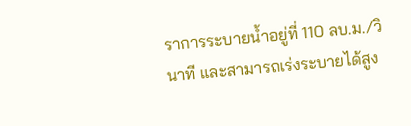ราการระบายน้ำอยู่ที่ 110 ลบ.ม./วินาที และสามารถเร่งระบายได้สูง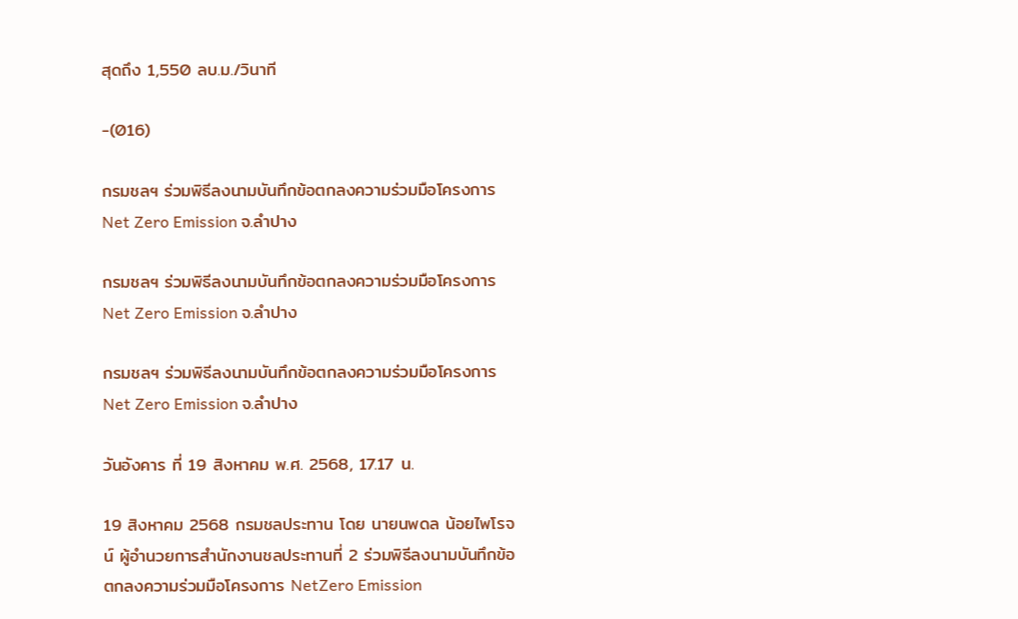สุดถึง 1,550 ลบ.ม./วินาที

-(016)

กรมชลฯ ร่วมพิธีลงนามบันทึกข้อตกลงความร่วมมือโครงการ Net Zero Emission จ.ลำปาง

กรมชลฯ ร่วมพิธีลงนามบันทึกข้อตกลงความร่วมมือโครงการ Net Zero Emission จ.ลำปาง

กรมชลฯ ร่วมพิธีลงนามบันทึกข้อตกลงความร่วมมือโครงการ Net Zero Emission จ.ลำปาง

วันอังคาร ที่ 19 สิงหาคม พ.ศ. 2568, 17.17 น.

19 สิงหาคม 2568 กรมชลประทาน โดย นายนพดล น้อยไพโรจน์ ผู้อำนวยการสำนักงานชลประทานที่ 2 ร่วมพิธีลงนามบันทึกข้อตกลงความร่วมมือโครงการ NetZero Emission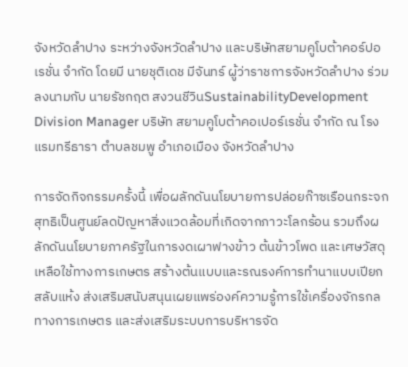จังหวัดลำปาง ระหว่างจังหวัดลำปาง และบริษัทสยามคูโบต้าคอร์ปอเรชั่น จำกัด โดยมี นายชุติเดช มีจันทร์ ผู้ว่าราชการจังหวัดลำปาง ร่วมลงนามกับ นายรัชกฤต สงวนชีวินSustainabilityDevelopment Division Manager บริษัท สยามคูโบต้าคอเปอร์เรชั่น จำกัด ณ โรงแรมทรีธารา ตำบลชมพู อำเภอเมือง จังหวัดลำปาง

การจัดกิจกรรมครั้งนี้ เพื่อผลักดันนโยบายการปล่อยก๊าซเรือนกระจกสุทธิเป็นศูนย์ลดปัญหาสิ่งแวดล้อมที่เกิดจากภาวะโลกร้อน รวมถึงผลักดันนโยบายภาครัฐในการงดเผาฟางข้าว ต้นข้าวโพด และเศษวัสดุเหลือใช้ทางการเกษตร สร้างต้นแบบและรณรงค์การทำนาแบบเปียกสลับแห้ง ส่งเสริมสนับสนุนเผยแพร่องค์ความรู้การใช้เครื่องจักรกลทางการเกษตร และส่งเสริมระบบการบริหารจัด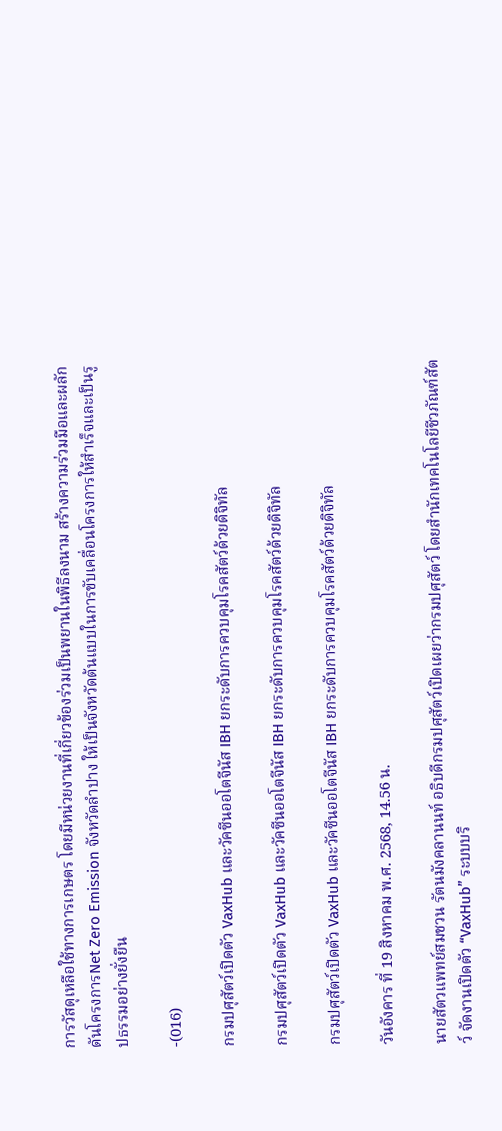การวัสดุเหลือใช้ทางการเกษตร โดยมีหน่วยงานที่เกี่ยวข้องร่วมเป็นพยานในพิธีลงนาม สร้างความร่วมมือและผลักดันโครงการNet Zero Emission จังหวัดลำปาง ให้เป็นจังหวัดต้นแบบในการขับเคลื่อนโครงการให้สำเร็จและเป็นรูปธรรมอย่างยั่งยืน

-(016)

กรมปศุสัตว์เปิดตัว VaxHub และวัคซีนออโตจีนัส IBH ยกระดับการควบคุมโรคสัตว์ด้วยดิจิทัล

กรมปศุสัตว์เปิดตัว VaxHub และวัคซีนออโตจีนัส IBH ยกระดับการควบคุมโรคสัตว์ด้วยดิจิทัล

กรมปศุสัตว์เปิดตัว VaxHub และวัคซีนออโตจีนัส IBH ยกระดับการควบคุมโรคสัตว์ด้วยดิจิทัล

วันอังคาร ที่ 19 สิงหาคม พ.ศ. 2568, 14.56 น.

นายสัตวแพทย์สมชวน รัตนมังคลานนท์ อธิบดีกรมปศุสัตว์เปิดเผยว่ากรมปศุสัตว์ โดยสำนักเทคโนโลยีชีวภัณฑ์สัตว์ จัดงานเปิดตัว “VaxHub” ระบบบริ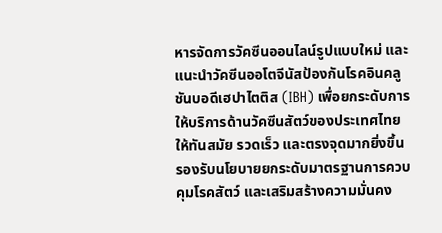หารจัดการวัคซีนออนไลน์รูปแบบใหม่ และแนะนำวัคซีนออโตจีนัสป้องกันโรคอินคลูชันบอดีเฮปาไตติส (IBH) เพื่อยกระดับการให้บริการด้านวัคซีนสัตว์ของประเทศไทยให้ทันสมัย รวดเร็ว และตรงจุดมากยิ่งขึ้น รองรับนโยบายยกระดับมาตรฐานการควบคุมโรคสัตว์ และเสริมสร้างความมั่นคง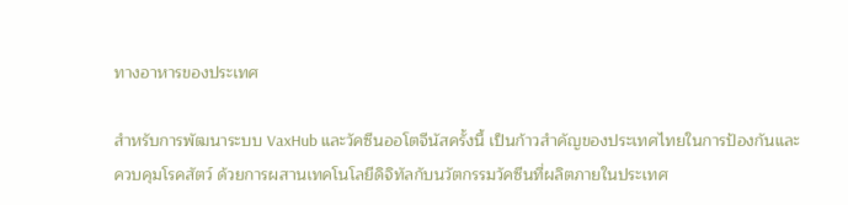ทางอาหารของประเทศ

สำหรับการพัฒนาระบบ VaxHub และวัคซีนออโตจีนัสครั้งนี้ เป็นก้าวสำคัญของประเทศไทยในการป้องกันและควบคุมโรคสัตว์ ด้วยการผสานเทคโนโลยีดิจิทัลกับนวัตกรรมวัคซีนที่ผลิตภายในประเทศ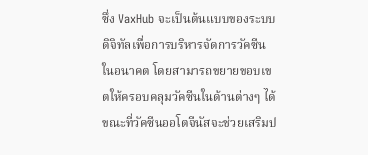ซึ่ง VaxHub จะเป็นต้นแบบของระบบดิจิทัลเพื่อการบริหารจัดการวัคซีนในอนาคต โดยสามารถขยายขอบเขตให้ครอบคลุมวัคซีนในด้านต่างๆ ได้ ขณะที่วัคซีนออโตจีนัสจะช่วยเสริมป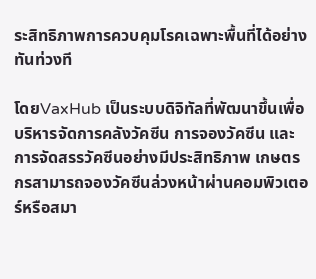ระสิทธิภาพการควบคุมโรคเฉพาะพื้นที่ได้อย่างทันท่วงที

โดยVaxHub เป็นระบบดิจิทัลที่พัฒนาขึ้นเพื่อบริหารจัดการคลังวัคซีน การจองวัคซีน และการจัดสรรวัคซีนอย่างมีประสิทธิภาพ เกษตรกรสามารถจองวัคซีนล่วงหน้าผ่านคอมพิวเตอร์หรือสมา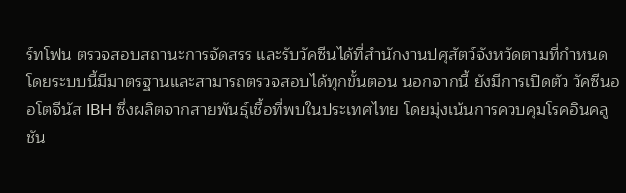ร์ทโฟน ตรวจสอบสถานะการจัดสรร และรับวัคซีนได้ที่สำนักงานปศุสัตว์จังหวัดตามที่กำหนด โดยระบบนี้มีมาตรฐานและสามารถตรวจสอบได้ทุกขั้นตอน นอกจากนี้ ยังมีการเปิดตัว วัคซีนออโตจีนัส IBH ซึ่งผลิตจากสายพันธุ์เชื้อที่พบในประเทศไทย โดยมุ่งเน้นการควบคุมโรคอินคลูชัน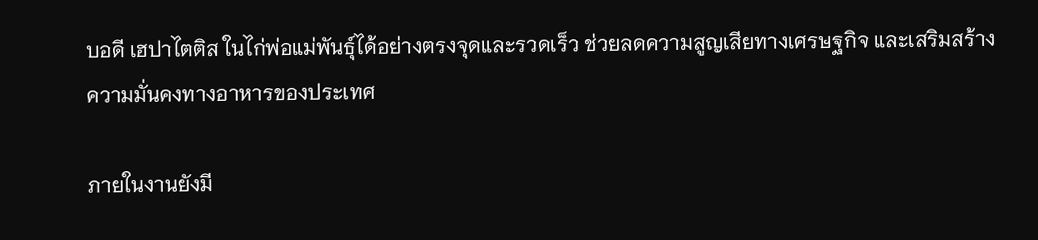บอดี เฮปาไตติส ในไก่พ่อแม่พันธุ์ได้อย่างตรงจุดและรวดเร็ว ช่วยลดความสูญเสียทางเศรษฐกิจ และเสริมสร้าง ความมั่นคงทางอาหารของประเทศ

ภายในงานยังมี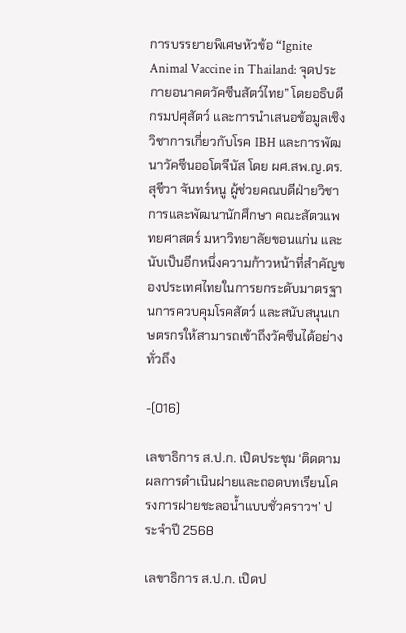การบรรยายพิเศษหัวข้อ “Ignite Animal Vaccine in Thailand: จุดประกายอนาคตวัคซีนสัตว์ไทย” โดยอธิบดีกรมปศุสัตว์ และการนำเสนอข้อมูลเชิงวิชาการเกี่ยวกับโรค IBH และการพัฒนาวัคซีนออโตจีนัส โดย ผศ.สพ.ญ.ดร.สุชีวา จันทร์หนู ผู้ช่วยคณบดีฝ่ายวิชาการและพัฒนานักศึกษา คณะสัตวแพทยศาสตร์ มหาวิทยาลัยขอนแก่น และนับเป็นอีกหนึ่งความก้าวหน้าที่สำคัญของประเทศไทยในการยกระดับมาตรฐานการควบคุมโรคสัตว์ และสนับสนุนเกษตรกรให้สามารถเข้าถึงวัคซีนได้อย่างทั่วถึง

-(016)

เลขาธิการ ส.ป.ก. เปิดประชุม ‘ติดตามผลการดำเนินฝายและถอดบทเรียนโครงการฝายชะลอน้ำแบบชั่วคราวฯ’ ประจำปี 2568

เลขาธิการ ส.ป.ก. เปิดป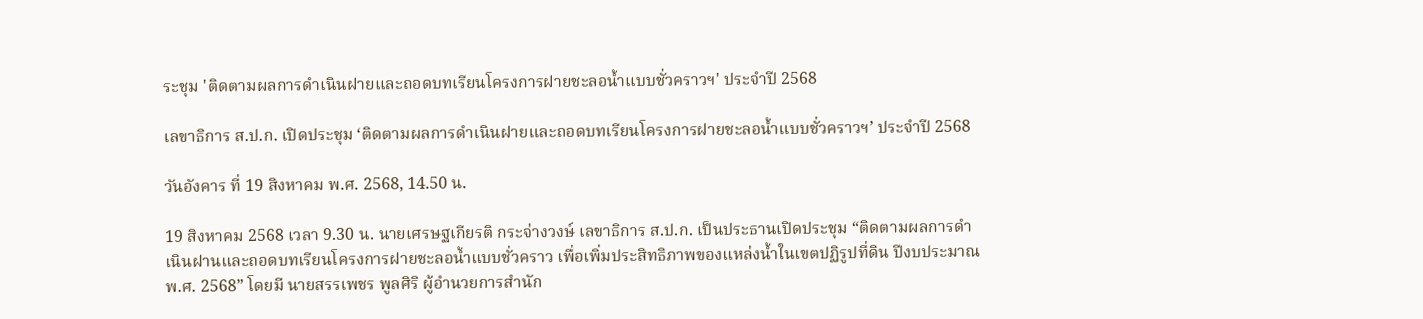ระชุม 'ติดตามผลการดำเนินฝายและถอดบทเรียนโครงการฝายชะลอน้ำแบบชั่วคราวฯ' ประจำปี 2568

เลขาธิการ ส.ป.ก. เปิดประชุม ‘ติดตามผลการดำเนินฝายและถอดบทเรียนโครงการฝายชะลอน้ำแบบชั่วคราวฯ’ ประจำปี 2568

วันอังคาร ที่ 19 สิงหาคม พ.ศ. 2568, 14.50 น.

19 สิงหาคม 2568 เวลา 9.30 น. นายเศรษฐเกียรติ กระจ่างวงษ์ เลขาธิการ ส.ป.ก. เป็นประธานเปิดประชุม “ติดตามผลการดำเนินฝานและถอดบทเรียนโครงการฝายชะลอน้ำแบบชั่วคราว เพื่อเพิ่มประสิทธิภาพของแหล่งน้ำในเขตปฏิรูปที่ดิน ปีงบประมาณ พ.ศ. 2568” โดยมี นายสรรเพชร พูลศิริ ผู้อำนวยการสำนัก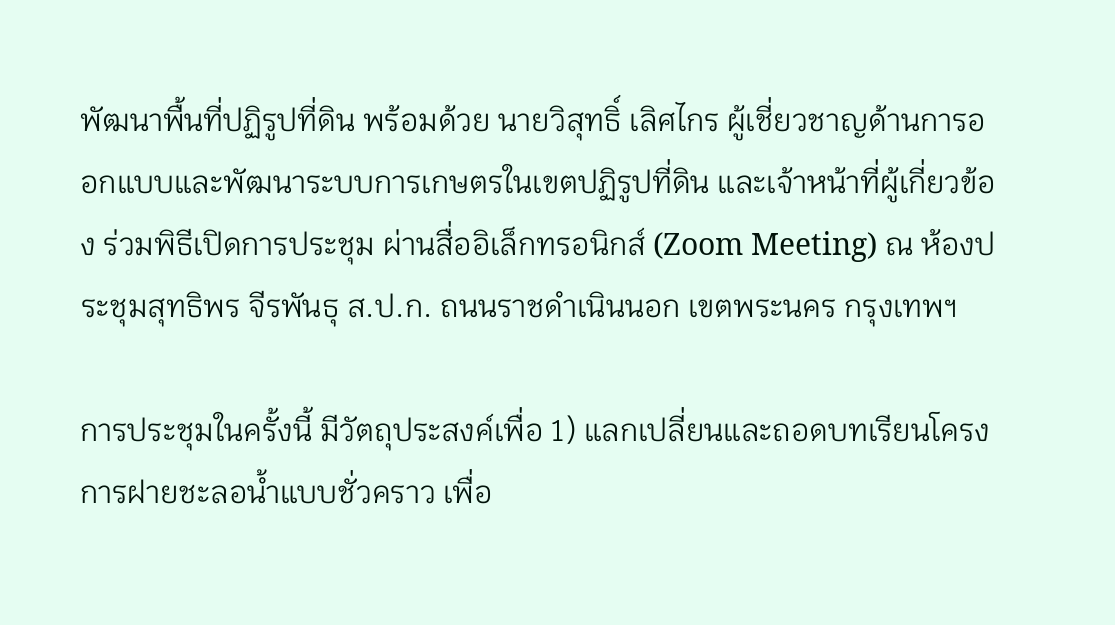พัฒนาพื้นที่ปฏิรูปที่ดิน พร้อมด้วย นายวิสุทธิ์ เลิศไกร ผู้เชี่ยวชาญด้านการออกแบบและพัฒนาระบบการเกษตรในเขตปฏิรูปที่ดิน และเจ้าหน้าที่ผู้เกี่ยวข้อง ร่วมพิธีเปิดการประชุม ผ่านสื่ออิเล็กทรอนิกส์ (Zoom Meeting) ณ ห้องประชุมสุทธิพร จีรพันธุ ส.ป.ก. ถนนราชดำเนินนอก เขตพระนคร กรุงเทพฯ

การประชุมในครั้งนี้ มีวัตถุประสงค์เพื่อ 1) แลกเปลี่ยนและถอดบทเรียนโครงการฝายชะลอน้ำแบบชั่วคราว เพื่อ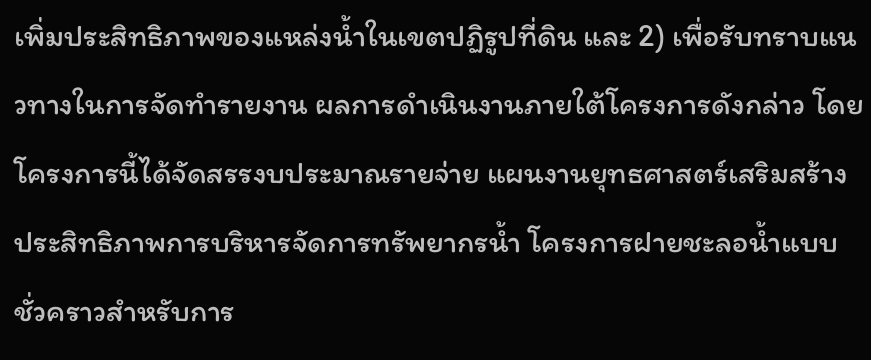เพิ่มประสิทธิภาพของแหล่งน้ำในเขตปฏิรูปที่ดิน และ 2) เพื่อรับทราบแนวทางในการจัดทำรายงาน ผลการดำเนินงานภายใต้โครงการดังกล่าว โดยโครงการนี้ได้จัดสรรงบประมาณรายจ่าย แผนงานยุทธศาสตร์เสริมสร้างประสิทธิภาพการบริหารจัดการทรัพยากรน้ำ โครงการฝายชะลอน้ำแบบชั่วคราวสำหรับการ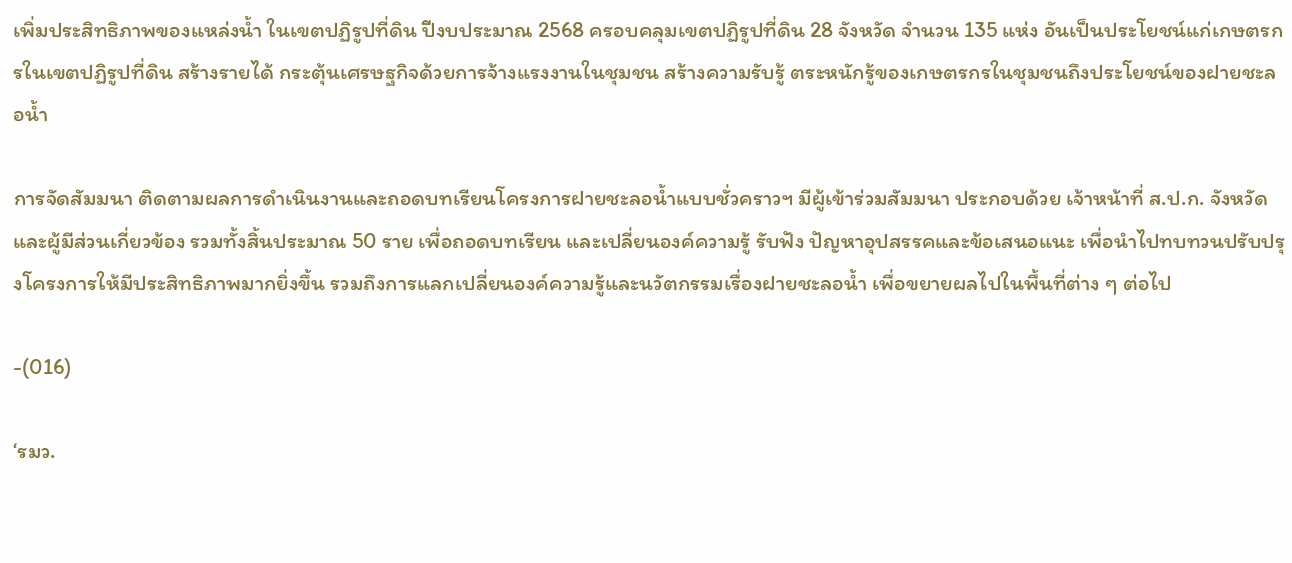เพิ่มประสิทธิภาพของแหล่งน้ำ ในเขตปฏิรูปที่ดิน ปีงบประมาณ 2568 ครอบคลุมเขตปฏิรูปที่ดิน 28 จังหวัด จำนวน 135 แห่ง อันเป็นประโยชน์แก่เกษตรกรในเขตปฏิรูปที่ดิน สร้างรายได้ กระตุ้นเศรษฐกิจด้วยการจ้างแรงงานในชุมชน สร้างความรับรู้ ตระหนักรู้ของเกษตรกรในชุมชนถึงประโยชน์ของฝายชะลอน้ำ

การจัดสัมมนา ติดตามผลการดำเนินงานและถอดบทเรียนโครงการฝายชะลอน้ำแบบชั่วคราวฯ มีผู้เข้าร่วมสัมมนา ประกอบด้วย เจ้าหน้าที่ ส.ป.ก. จังหวัด และผู้มีส่วนเกี่ยวข้อง รวมทั้งสิ้นประมาณ 50 ราย เพื่อถอดบทเรียน และเปลี่ยนองค์ความรู้ รับฟัง ปัญหาอุปสรรคและข้อเสนอแนะ เพื่อนำไปทบทวนปรับปรุงโครงการให้มีประสิทธิภาพมากยิ่งขึ้น รวมถึงการแลกเปลี่ยนองค์ความรู้และนวัตกรรมเรื่องฝายชะลอน้ำ เพื่อขยายผลไปในพื้นที่ต่าง ๆ ต่อไป

-(016)

‘รมว.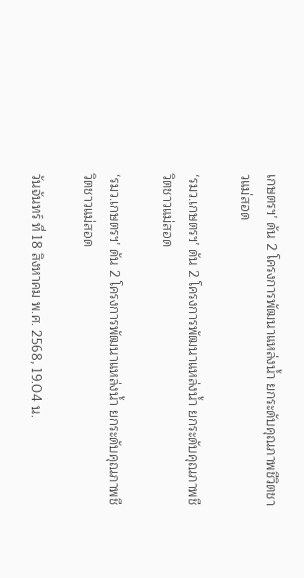เกษตรฯ’ ดัน 2 โครงการพัฒนาแหล่งน้ำ ยกระดับคุณภาพชีวิตชาวแม่สอด

‘รมว.เกษตรฯ’ ดัน 2 โครงการพัฒนาแหล่งน้ำ ยกระดับคุณภาพชีวิตชาวแม่สอด

‘รมว.เกษตรฯ’ ดัน 2 โครงการพัฒนาแหล่งน้ำ ยกระดับคุณภาพชีวิตชาวแม่สอด

วันจันทร์ ที่ 18 สิงหาคม พ.ศ. 2568, 19.04 น.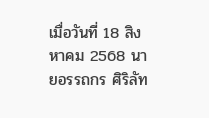เมื่อวันที่ 18 สิงหาคม 2568 นายอรรถกร ศิริลัท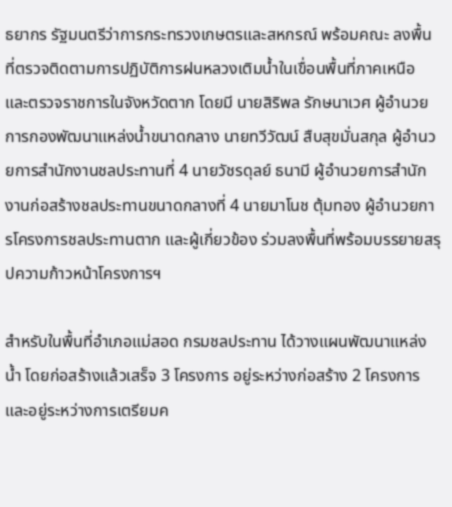ธยากร รัฐมนตรีว่าการกระทรวงเกษตรและสหกรณ์ พร้อมคณะ ลงพื้นที่ตรวจติดตามการปฏิบัติการฝนหลวงเติมน้ำในเขื่อนพื้นที่ภาคเหนือ และตรวจราชการในจังหวัดตาก โดยมี นายสิริพล รักษนาเวศ ผู้อํานวยการกองพัฒนาแหล่งน้ำขนาดกลาง นายทวีวัฒน์ สืบสุขมั่นสกุล ผู้อำนวยการสำนักงานชลประทานที่ 4 นายวัชรดุลย์ ธนามี ผู้อำนวยการสำนักงานก่อสร้างชลประทานขนาดกลางที่ 4 นายมาโนช ตุ้มทอง ผู้อำนวยการโครงการชลประทานตาก และผู้เกี่ยวข้อง ร่วมลงพื้นที่พร้อมบรรยายสรุปความก้าวหน้าโครงการฯ

สำหรับในพื้นที่อำเภอแม่สอด กรมชลประทาน ได้วางแผนพัฒนาแหล่งน้ำ โดยก่อสร้างแล้วเสร็จ 3 โครงการ อยู่ระหว่างก่อสร้าง 2 โครงการ และอยู่ระหว่างการเตรียมค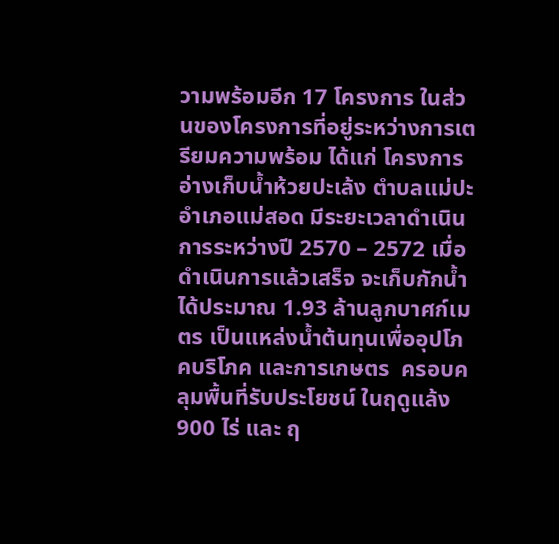วามพร้อมอีก 17 โครงการ ในส่วนของโครงการที่อยู่ระหว่างการเตรียมความพร้อม ได้แก่ โครงการอ่างเก็บน้ำห้วยปะเล้ง ตำบลแม่ปะ อำเภอแม่สอด มีระยะเวลาดำเนินการระหว่างปี 2570 – 2572 เมื่อดำเนินการแล้วเสร็จ จะเก็บกักน้ำได้ประมาณ 1.93 ล้านลูกบาศก์เมตร เป็นแหล่งน้ำต้นทุนเพื่ออุปโภคบริโภค และการเกษตร  ครอบคลุมพื้นที่รับประโยชน์ ในฤดูแล้ง 900 ไร่ และ ฤ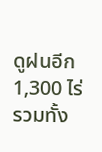ดูฝนอีก 1,300 ไร่ รวมทั้ง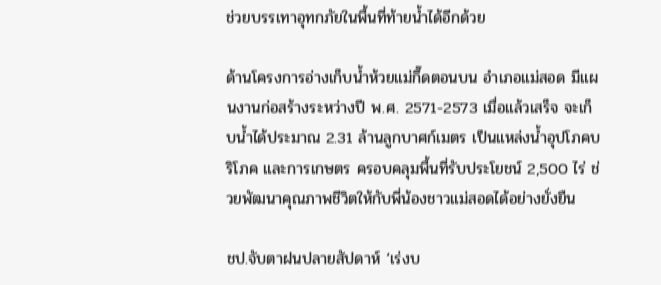ช่วยบรรเทาอุทกภัยในพื้นที่ท้ายน้ำได้อีกด้วย

ด้านโครงการอ่างเก็บน้ำห้วยแม่กึ๊ดตอนบน อำเภอแม่สอด มีแผนงานก่อสร้างระหว่างปี พ.ศ. 2571-2573 เมื่อแล้วเสร็จ จะเก็บน้ำได้ประมาณ 2.31 ล้านลูกบาศก์เมตร เป็นแหล่งน้ำอุปโภคบริโภค และการเกษตร ครอบคลุมพื้นที่รับประโยชน์ 2,500 ไร่ ช่วยพัฒนาคุณภาพชีวิตให้กับพี่น้องชาวแม่สอดได้อย่างยั่งยืน

ชป.จับตาฝนปลายสัปดาห์ ‘เร่งบ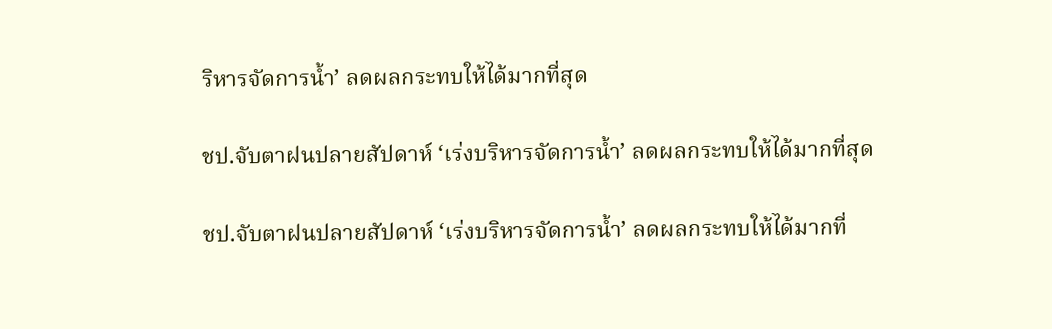ริหารจัดการน้ำ’ ลดผลกระทบให้ได้มากที่สุด

ชป.จับตาฝนปลายสัปดาห์ ‘เร่งบริหารจัดการน้ำ’ ลดผลกระทบให้ได้มากที่สุด

ชป.จับตาฝนปลายสัปดาห์ ‘เร่งบริหารจัดการน้ำ’ ลดผลกระทบให้ได้มากที่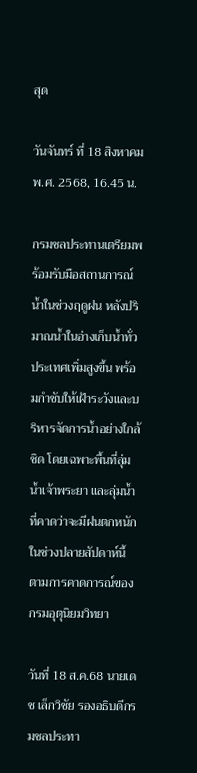สุด

วันจันทร์ ที่ 18 สิงหาคม พ.ศ. 2568, 16.45 น.

กรมชลประทานเตรียมพร้อมรับมือสถานการณ์น้ำในช่วงฤดูฝน หลังปริมาณน้ำในอ่างเก็บน้ำทั่วประเทศเพิ่มสูงขึ้น พร้อมกำชับให้เฝ้าระวังและบริหารจัดการน้ำอย่างใกล้ชิด โดยเฉพาะพื้นที่ลุ่มน้ำเจ้าพระยา และลุ่มน้ำที่คาดว่าจะมีฝนตกหนักในช่วงปลายสัปดาห์นี้ ตามการคาดการณ์ของกรมอุตุนิยมวิทยา

วันที่ 18 ส.ค.68 นายเดช เล็กวิชัย รองอธิบดีกรมชลประทา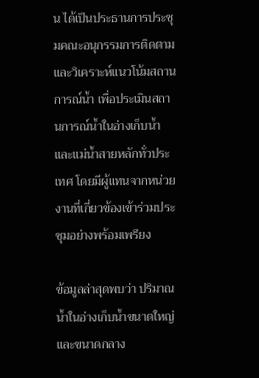น ได้เป็นประธานการประชุมคณะอนุกรรมการติดตามและวิเคราะห์แนวโน้มสถานการณ์น้ำ เพื่อประเมินสถานการณ์น้ำในอ่างเก็บน้ำและแม่น้ำสายหลักทั่วประเทศ โดยมีผู้แทนจากหน่วยงานที่เกี่ยวข้องเข้าร่วมประชุมอย่างพร้อมเพรียง

ข้อมูลล่าสุดพบว่า ปริมาณน้ำในอ่างเก็บน้ำขนาดใหญ่และขนาดกลาง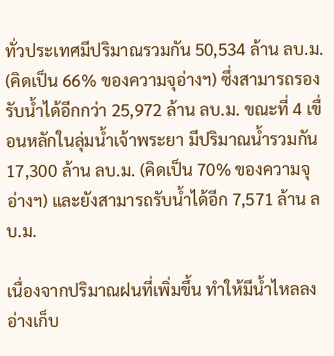ทั่วประเทศมีปริมาณรวมกัน 50,534 ล้าน ลบ.ม. (คิดเป็น 66% ของความจุอ่างฯ) ซึ่งสามารถรองรับน้ำได้อีกกว่า 25,972 ล้าน ลบ.ม. ขณะที่ 4 เขื่อนหลักในลุ่มน้ำเจ้าพระยา มีปริมาณน้ำรวมกัน 17,300 ล้าน ลบ.ม. (คิดเป็น 70% ของความจุอ่างฯ) และยังสามารถรับน้ำได้อีก 7,571 ล้าน ลบ.ม.

เนื่องจากปริมาณฝนที่เพิ่มขึ้น ทำให้มีน้ำไหลลงอ่างเก็บ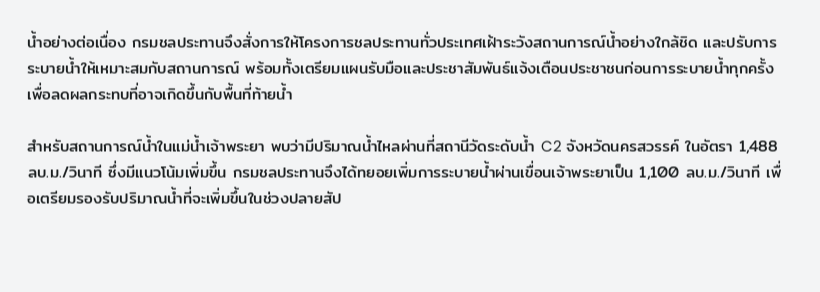น้ำอย่างต่อเนื่อง กรมชลประทานจึงสั่งการให้โครงการชลประทานทั่วประเทศเฝ้าระวังสถานการณ์น้ำอย่างใกล้ชิด และปรับการระบายน้ำให้เหมาะสมกับสถานการณ์ พร้อมทั้งเตรียมแผนรับมือและประชาสัมพันธ์แจ้งเตือนประชาชนก่อนการระบายน้ำทุกครั้ง เพื่อลดผลกระทบที่อาจเกิดขึ้นกับพื้นที่ท้ายน้ำ

สำหรับสถานการณ์น้ำในแม่น้ำเจ้าพระยา พบว่ามีปริมาณน้ำไหลผ่านที่สถานีวัดระดับน้ำ C2 จังหวัดนครสวรรค์ ในอัตรา 1,488 ลบ.ม./วินาที ซึ่งมีแนวโน้มเพิ่มขึ้น กรมชลประทานจึงได้ทยอยเพิ่มการระบายน้ำผ่านเขื่อนเจ้าพระยาเป็น 1,100 ลบ.ม./วินาที เพื่อเตรียมรองรับปริมาณน้ำที่จะเพิ่มขึ้นในช่วงปลายสัป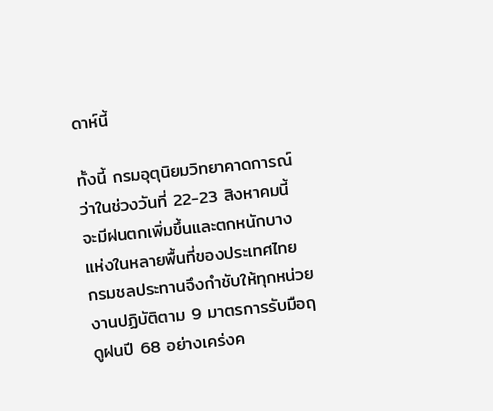ดาห์นี้

ทั้งนี้ กรมอุตุนิยมวิทยาคาดการณ์ว่าในช่วงวันที่ 22-23 สิงหาคมนี้ จะมีฝนตกเพิ่มขึ้นและตกหนักบางแห่งในหลายพื้นที่ของประเทศไทย กรมชลประทานจึงกำชับให้ทุกหน่วยงานปฏิบัติตาม 9 มาตรการรับมือฤดูฝนปี 68 อย่างเคร่งค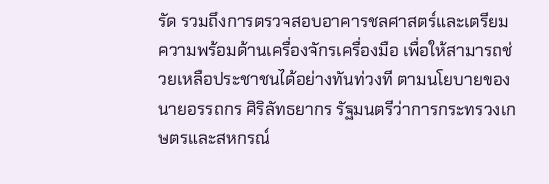รัด รวมถึงการตรวจสอบอาคารชลศาสตร์และเตรียมความพร้อมด้านเครื่องจักรเครื่องมือ เพื่อให้สามารถช่วยเหลือประชาชนได้อย่างทันท่วงที ตามนโยบายของ นายอรรถกร ศิริลัทธยากร รัฐมนตรีว่าการกระทรวงเกษตรและสหกรณ์